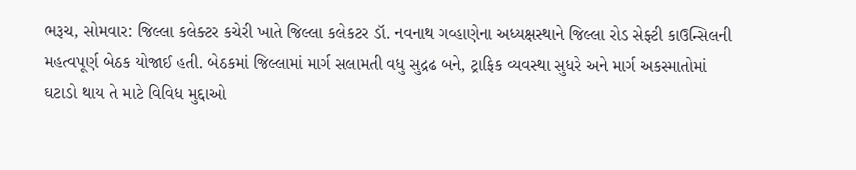ભરૂચ, સોમવાર: જિલ્લા કલેક્ટર કચેરી ખાતે જિલ્લા કલેકટર ડૉ. નવનાથ ગવ્હાણેના અધ્યક્ષસ્થાને જિલ્લા રોડ સેફ્ટી કાઉન્સિલની મહત્વપૂર્ણ બેઠક યોજાઈ હતી. બેઠકમાં જિલ્લામાં માર્ગ સલામતી વધુ સુદ્રઢ બને, ટ્રાફિક વ્યવસ્થા સુધરે અને માર્ગ અકસ્માતોમાં ઘટાડો થાય તે માટે વિવિધ મુદ્દાઓ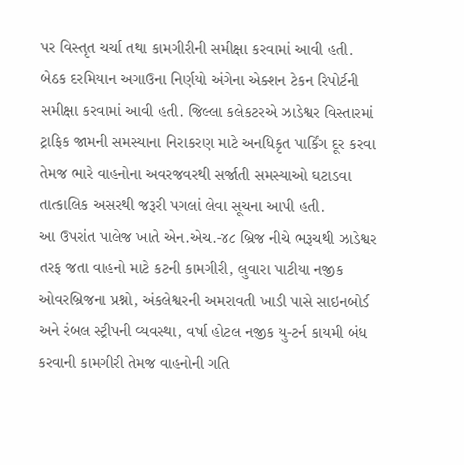પર વિસ્તૃત ચર્ચા તથા કામગીરીની સમીક્ષા કરવામાં આવી હતી.
બેઠક દરમિયાન અગાઉના નિર્ણયો અંગેના એક્શન ટેકન રિપોર્ટની સમીક્ષા કરવામાં આવી હતી. જિલ્લા કલેકટરએ ઝાડેશ્વર વિસ્તારમાં ટ્રાફિક જામની સમસ્યાના નિરાકરણ માટે અનધિકૃત પાર્કિંગ દૂર કરવા તેમજ ભારે વાહનોના અવરજવરથી સર્જાતી સમસ્યાઓ ઘટાડવા તાત્કાલિક અસરથી જરૂરી પગલાં લેવા સૂચના આપી હતી.
આ ઉપરાંત પાલેજ ખાતે એન.એચ.-૪૮ બ્રિજ નીચે ભરૂચથી ઝાડેશ્વર તરફ જતા વાહનો માટે કટની કામગીરી, લુવારા પાટીયા નજીક ઓવરબ્રિજના પ્રશ્નો, અંકલેશ્વરની અમરાવતી ખાડી પાસે સાઇનબોર્ડ અને રંબલ સ્ટ્રીપની વ્યવસ્થા, વર્ષા હોટલ નજીક યુ-ટર્ન કાયમી બંધ કરવાની કામગીરી તેમજ વાહનોની ગતિ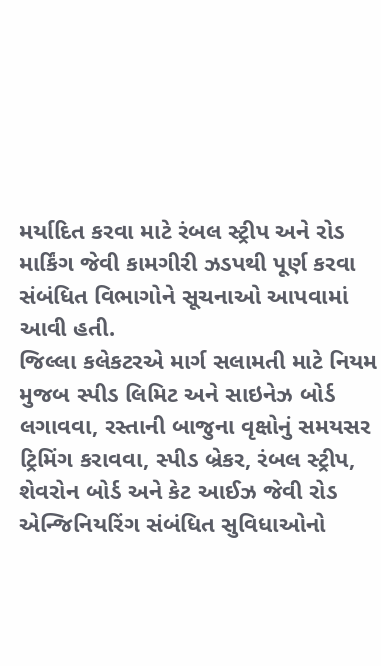મર્યાદિત કરવા માટે રંબલ સ્ટ્રીપ અને રોડ માર્કિંગ જેવી કામગીરી ઝડપથી પૂર્ણ કરવા સંબંધિત વિભાગોને સૂચનાઓ આપવામાં આવી હતી.
જિલ્લા કલેકટરએ માર્ગ સલામતી માટે નિયમ મુજબ સ્પીડ લિમિટ અને સાઇનેઝ બોર્ડ લગાવવા, રસ્તાની બાજુના વૃક્ષોનું સમયસર ટ્રિમિંગ કરાવવા, સ્પીડ બ્રેકર, રંબલ સ્ટ્રીપ, શેવરોન બોર્ડ અને કેટ આઈઝ જેવી રોડ એન્જિનિયરિંગ સંબંધિત સુવિધાઓનો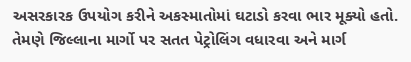અસરકારક ઉપયોગ કરીને અકસ્માતોમાં ઘટાડો કરવા ભાર મૂક્યો હતો.
તેમણે જિલ્લાના માર્ગો પર સતત પેટ્રોલિંગ વધારવા અને માર્ગ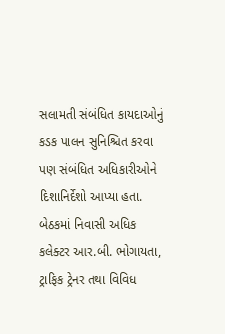સલામતી સંબંધિત કાયદાઓનું કડક પાલન સુનિશ્ચિત કરવા પણ સંબંધિત અધિકારીઓને દિશાનિર્દેશો આપ્યા હતા.
બેઠકમાં નિવાસી અધિક કલેક્ટર આર.બી. ભોગાયતા, ટ્રાફિક ટ્રેનર તથા વિવિધ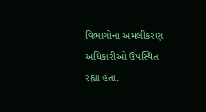વિભાગોના અમલીકરણ અધિકારીઓ ઉપસ્થિત રહ્યા હતા.